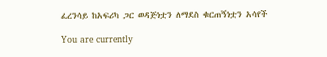ፈረንሳይ ከአፍሪካ ጋር ወዳጅነቷን ለማደስ ቁርጠኝነቷን አሳየች

You are currently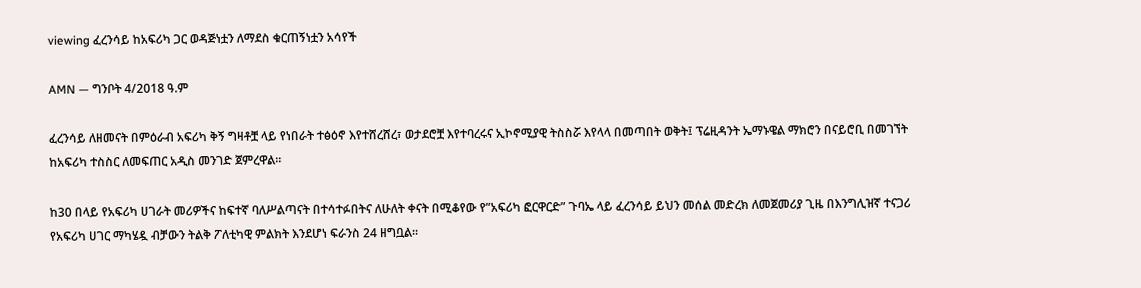viewing ፈረንሳይ ከአፍሪካ ጋር ወዳጅነቷን ለማደስ ቁርጠኝነቷን አሳየች

AMN — ግንቦት 4/2018 ዓ.ም

ፈረንሳይ ለዘመናት በምዕራብ አፍሪካ ቅኝ ግዛቶቿ ላይ የነበራት ተፅዕኖ እየተሸረሸረ፣ ወታደሮቿ እየተባረሩና ኢኮኖሚያዊ ትስስሯ እየላላ በመጣበት ወቅት፤ ፕሬዚዳንት ኤማኑዌል ማክሮን በናይሮቢ በመገኘት ከአፍሪካ ተስስር ለመፍጠር አዲስ መንገድ ጀምረዋል።

ከ30 በላይ የአፍሪካ ሀገራት መሪዎችና ከፍተኛ ባለሥልጣናት በተሳተፉበትና ለሁለት ቀናት በሚቆየው የ”አፍሪካ ፎርዋርድ” ጉባኤ ላይ ፈረንሳይ ይህን መሰል መድረክ ለመጀመሪያ ጊዜ በእንግሊዝኛ ተናጋሪ የአፍሪካ ሀገር ማካሄዷ ብቻውን ትልቅ ፖለቲካዊ ምልክት እንደሆነ ፍራንስ 24 ዘግቧል።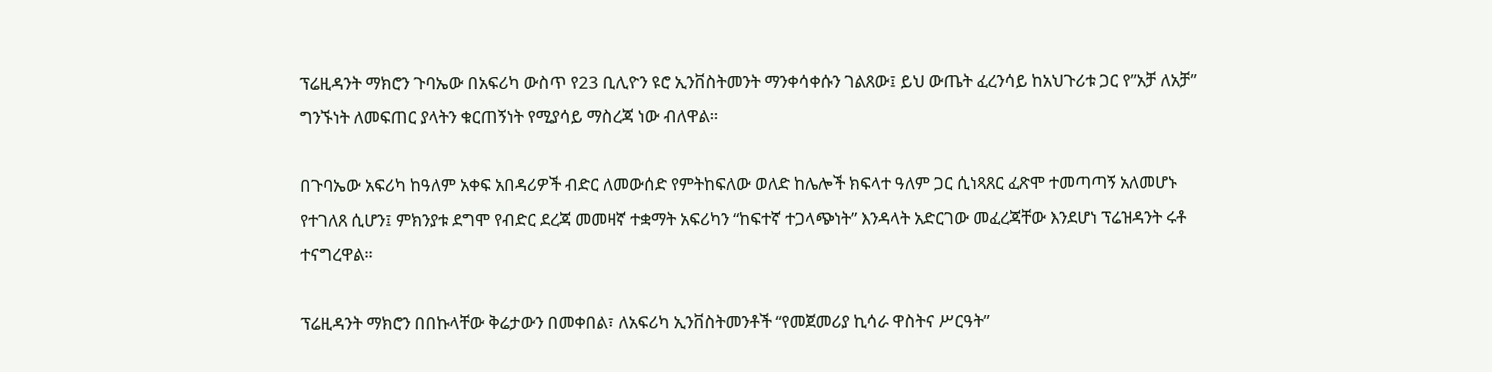ፕሬዚዳንት ማክሮን ጉባኤው በአፍሪካ ውስጥ የ23 ቢሊዮን ዩሮ ኢንቨስትመንት ማንቀሳቀሱን ገልጸው፤ ይህ ውጤት ፈረንሳይ ከአህጉሪቱ ጋር የ”አቻ ለአቻ” ግንኙነት ለመፍጠር ያላትን ቁርጠኝነት የሚያሳይ ማስረጃ ነው ብለዋል።

በጉባኤው አፍሪካ ከዓለም አቀፍ አበዳሪዎች ብድር ለመውሰድ የምትከፍለው ወለድ ከሌሎች ክፍላተ ዓለም ጋር ሲነጻጸር ፈጽሞ ተመጣጣኝ አለመሆኑ የተገለጸ ሲሆን፤ ምክንያቱ ደግሞ የብድር ደረጃ መመዛኛ ተቋማት አፍሪካን “ከፍተኛ ተጋላጭነት” እንዳላት አድርገው መፈረጃቸው እንደሆነ ፕሬዝዳንት ሩቶ ተናግረዋል።

ፕሬዚዳንት ማክሮን በበኩላቸው ቅሬታውን በመቀበል፣ ለአፍሪካ ኢንቨስትመንቶች “የመጀመሪያ ኪሳራ ዋስትና ሥርዓት”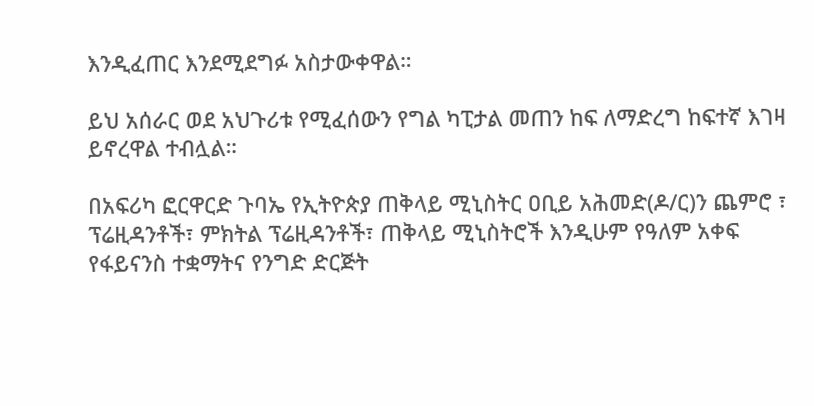እንዲፈጠር እንደሚደግፉ አስታውቀዋል።

ይህ አሰራር ወደ አህጉሪቱ የሚፈሰውን የግል ካፒታል መጠን ከፍ ለማድረግ ከፍተኛ እገዛ ይኖረዋል ተብሏል።

በአፍሪካ ፎርዋርድ ጉባኤ የኢትዮጵያ ጠቅላይ ሚኒስትር ዐቢይ አሕመድ(ዶ/ር)ን ጨምሮ ፣ ፕሬዚዳንቶች፣ ምክትል ፕሬዚዳንቶች፣ ጠቅላይ ሚኒስትሮች እንዲሁም የዓለም አቀፍ የፋይናንስ ተቋማትና የንግድ ድርጅት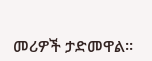መሪዎች ታድመዋል።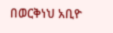በወርቅነህ አቢዮ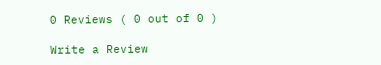0 Reviews ( 0 out of 0 )

Write a Review